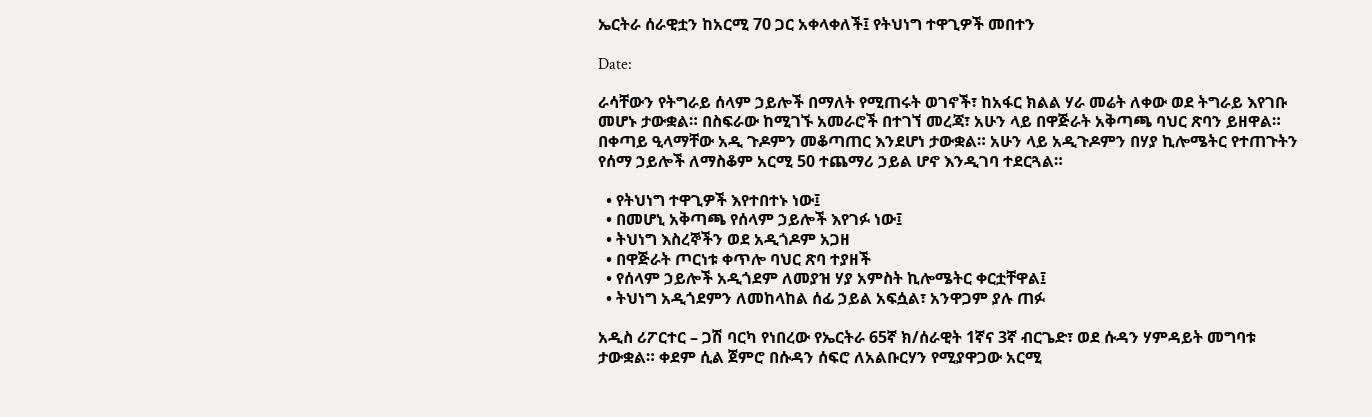ኤርትራ ሰራዊቷን ከአርሚ 70 ጋር አቀላቀለች፤ የትህነግ ተዋጊዎች መበተን

Date:

ራሳቸውን የትግራይ ሰላም ኃይሎች በማለት የሚጠሩት ወገኖች፣ ከአፋር ክልል ሃራ መሬት ለቀው ወደ ትግራይ እየገቡ መሆኑ ታውቋል። በስፍራው ከሚገኙ አመራሮች በተገኘ መረጃ፣ አሁን ላይ በዋጅራት አቅጣጫ ባህር ጽባን ይዘዋል። በቀጣይ ዒላማቸው አዲ ጉዶምን መቆጣጠር እንደሆነ ታውቋል። አሁን ላይ አዲጉዶምን በሃያ ኪሎሜትር የተጠጉትን የሰማ ኃይሎች ለማስቆም አርሚ 50 ተጨማሪ ኃይል ሆኖ እንዲገባ ተደርጓል።

  • የትህነግ ተዋጊዎች እየተበተኑ ነው፤
  • በመሆኒ አቅጣጫ የሰላም ኃይሎች እየገፉ ነው፤
  • ትህነግ እስረኞችን ወደ አዲጎዶም አጋዘ
  • በዋጅራት ጦርነቱ ቀጥሎ ባህር ጽባ ተያዘች
  • የሰላም ኃይሎች አዲጎደም ለመያዝ ሃያ አምስት ኪሎሜትር ቀርቷቸዋል፤
  • ትህነግ አዲጎደምን ለመከላከል ሰፊ ኃይል አፍሷል፣ አንዋጋም ያሉ ጠፉ

አዲስ ሪፖርተር – ጋሽ ባርካ የነበረው የኤርትራ 65ኛ ክ/ሰራዊት 1ኛና 3ኛ ብርጌድ፣ ወደ ሱዳን ሃምዳይት መግባቱ ታውቋል። ቀደም ሲል ጀምሮ በሱዳን ሰፍሮ ለአልቡርሃን የሚያዋጋው አርሚ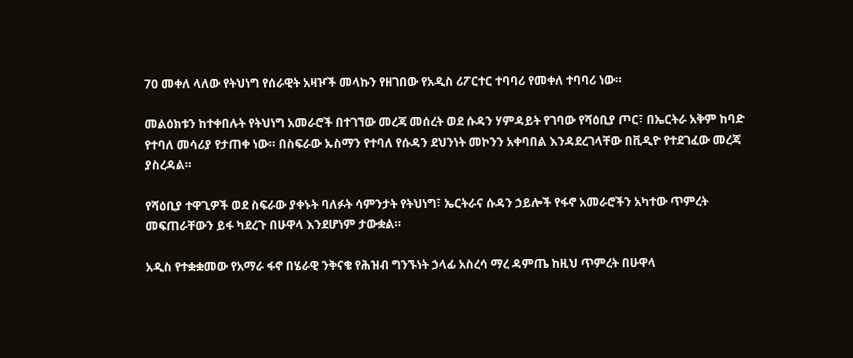70 መቀለ ላለው የትህነግ የሰራዊት አዛዦች መላኩን የዘገበው የአዲስ ሪፖርተር ተባባሪ የመቀለ ተባባሪ ነው።

መልዕክቱን ከተቀበሉት የትህነግ አመራሮች በተገኘው መረጃ መሰረት ወደ ሱዳን ሃምዳይት የገባው የሻዕቢያ ጦር፣ በኤርትራ አቅም ከባድ የተባለ መሳሪያ የታጠቀ ነው። በስፍራው ኡስማን የተባለ የሱዳን ደህንነት መኮንን አቀባበል እንዳደረገላቸው በቪዲዮ የተደገፈው መረጃ ያስረዳል።

የሻዕቢያ ተዋጊዎች ወደ ስፍራው ያቀኑት ባለፉት ሳምንታት የትህነግ፣ ኤርትራና ሱዳን ኃይሎች የፋኖ አመራሮችን አካተው ጥምረት መፍጠራቸውን ይፋ ካደረጉ በሁዋላ እንደሆነም ታውቋል።

አዲስ የተቋቋመው የአማራ ፋኖ በሄራዊ ንቅናቄ የሕዝብ ግንኙነት ኃላፊ አስረሳ ማረ ዳምጤ ከዚህ ጥምረት በሁዋላ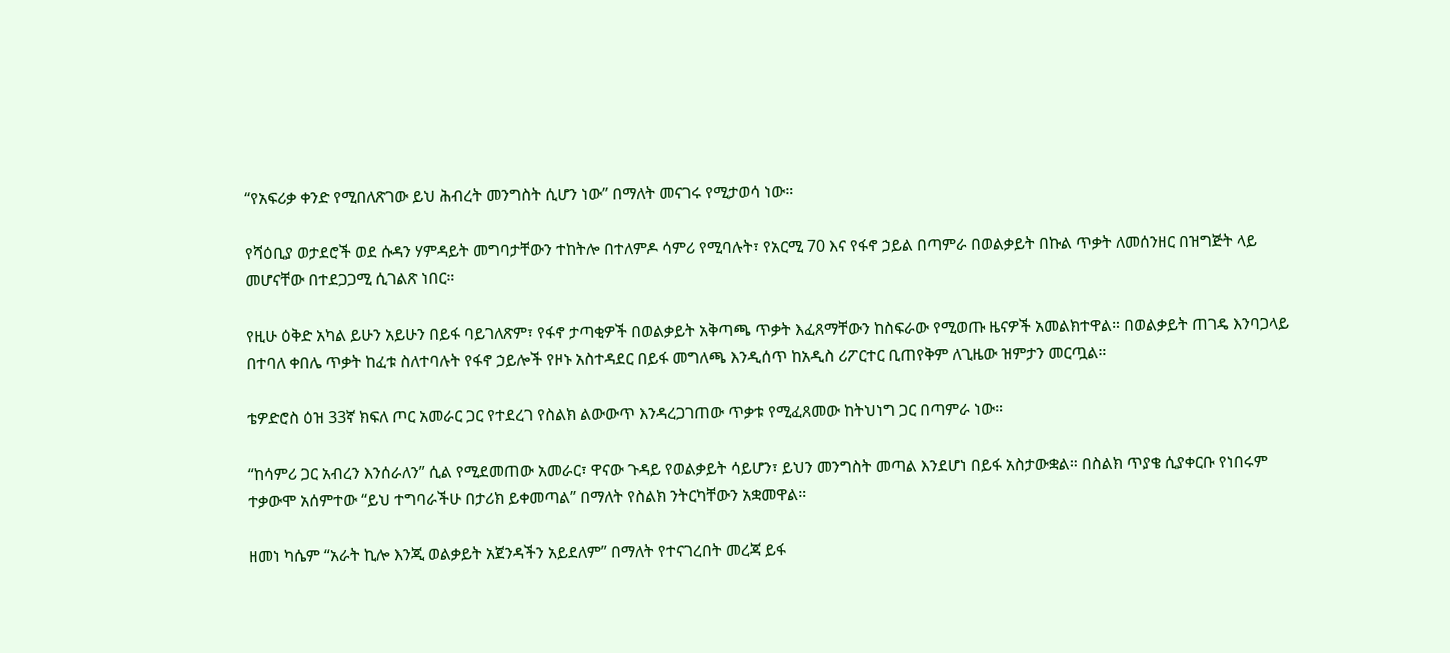“የአፍሪቃ ቀንድ የሚበለጽገው ይህ ሕብረት መንግስት ሲሆን ነው” በማለት መናገሩ የሚታወሳ ነው።

የሻዕቢያ ወታደሮች ወደ ሱዳን ሃምዳይት መግባታቸውን ተከትሎ በተለምዶ ሳምሪ የሚባሉት፣ የአርሚ 70 እና የፋኖ ኃይል በጣምራ በወልቃይት በኩል ጥቃት ለመሰንዘር በዝግጅት ላይ መሆናቸው በተደጋጋሚ ሲገልጽ ነበር።

የዚሁ ዕቅድ አካል ይሁን አይሁን በይፋ ባይገለጽም፣ የፋኖ ታጣቂዎች በወልቃይት አቅጣጫ ጥቃት እፈጸማቸውን ከስፍራው የሚወጡ ዜናዎች አመልክተዋል። በወልቃይት ጠገዴ እንባጋላይ በተባለ ቀበሌ ጥቃት ከፈቱ ስለተባሉት የፋኖ ኃይሎች የዞኑ አስተዳደር በይፋ መግለጫ እንዲሰጥ ከአዲስ ሪፖርተር ቢጠየቅም ለጊዜው ዝምታን መርጧል።

ቴዎድሮስ ዕዝ 33ኛ ክፍለ ጦር አመራር ጋር የተደረገ የስልክ ልውውጥ እንዳረጋገጠው ጥቃቱ የሚፈጸመው ከትህነግ ጋር በጣምራ ነው።

“ከሳምሪ ጋር አብረን እንሰራለን” ሲል የሚደመጠው አመራር፣ ዋናው ጉዳይ የወልቃይት ሳይሆን፣ ይህን መንግስት መጣል እንደሆነ በይፋ አስታውቋል። በስልክ ጥያቄ ሲያቀርቡ የነበሩም ተቃውሞ አሰምተው “ይህ ተግባራችሁ በታሪክ ይቀመጣል” በማለት የስልክ ንትርካቸውን አቋመዋል።

ዘመነ ካሴም “አራት ኪሎ እንጂ ወልቃይት አጀንዳችን አይደለም” በማለት የተናገረበት መረጃ ይፋ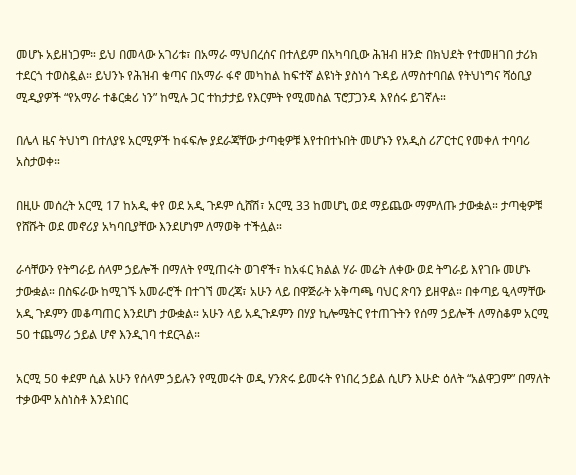መሆኑ አይዘነጋም። ይህ በመላው አገሪቱ፣ በአማራ ማህበረሰና በተለይም በአካባቢው ሕዝብ ዘንድ በክህደት የተመዘገበ ታሪክ ተደርጎ ተወስዷል። ይህንኑ የሕዝብ ቁጣና በአማራ ፋኖ መካከል ከፍተኛ ልዩነት ያስነሳ ጉዳይ ለማስተባበል የትህነግና ሻዕቢያ ሚዲያዎች “የአማራ ተቆርቋሪ ነን” ከሚሉ ጋር ተከታታይ የእርምት የሚመስል ፕሮፓጋንዳ እየሰሩ ይገኛሉ።

በሌላ ዜና ትህነግ በተለያዩ አርሚዎች ከፋፍሎ ያደራጃቸው ታጣቂዎቹ እየተበተኑበት መሆኑን የአዲስ ሪፖርተር የመቀለ ተባባሪ አስታወቀ።

በዚሁ መሰረት አርሚ 17 ከአዲ ቀየ ወደ አዲ ጉዶም ሲሸሽ፣ አርሚ 33 ከመሆኒ ወደ ማይጨው ማምለጡ ታውቋል። ታጣቂዎቹ የሸሹት ወደ መኖሪያ አካባቢያቸው እንደሆነም ለማወቅ ተችሏል።

ራሳቸውን የትግራይ ሰላም ኃይሎች በማለት የሚጠሩት ወገኖች፣ ከአፋር ክልል ሃራ መሬት ለቀው ወደ ትግራይ እየገቡ መሆኑ ታውቋል። በስፍራው ከሚገኙ አመራሮች በተገኘ መረጃ፣ አሁን ላይ በዋጅራት አቅጣጫ ባህር ጽባን ይዘዋል። በቀጣይ ዒላማቸው አዲ ጉዶምን መቆጣጠር እንደሆነ ታውቋል። አሁን ላይ አዲጉዶምን በሃያ ኪሎሜትር የተጠጉትን የሰማ ኃይሎች ለማስቆም አርሚ 50 ተጨማሪ ኃይል ሆኖ እንዲገባ ተደርጓል።

አርሚ 50 ቀደም ሲል አሁን የሰላም ኃይሉን የሚመሩት ወዲ ሃንጽሩ ይመሩት የነበረ ኃይል ሲሆን እሁድ ዕለት “አልዋጋም” በማለት ተቃውሞ አስነስቶ እንደነበር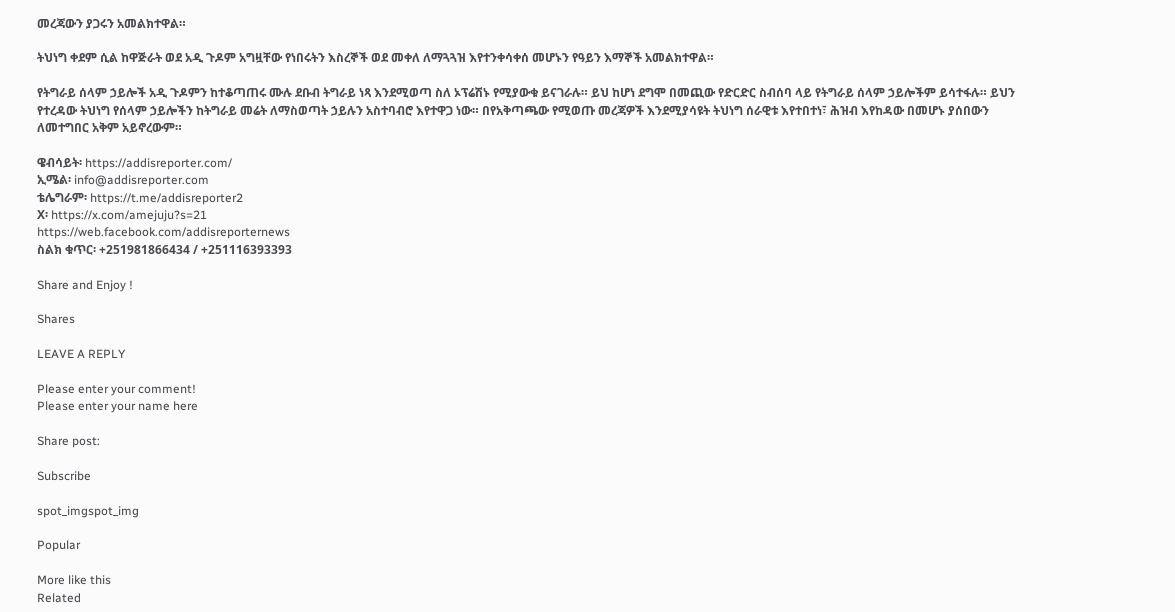መረጃውን ያጋሩን አመልክተዋል።

ትህነግ ቀደም ሲል ከዋጅራት ወደ አዲ ጉዶም አግዟቸው የነበሩትን እስረኞች ወደ መቀለ ለማጓጓዝ እየተንቀሳቀሰ መሆኑን የዓይን እማኞች አመልክተዋል።

የትግራይ ሰላም ኃይሎች አዲ ጉዶምን ከተቆጣጠሩ ሙሉ ደቡብ ትግራይ ነጻ እንደሚወጣ ስለ ኦፕሬሽኑ የሚያውቁ ይናገራሉ። ይህ ከሆነ ደግሞ በመጪው የድርድር ስብሰባ ላይ የትግራይ ሰላም ኃይሎችም ይሳተፋሉ። ይህን የተረዳው ትህነግ የሰላም ኃይሎችን ከትግራይ መሬት ለማስወጣት ኃይሉን አስተባብሮ እየተዋጋ ነው። በየአቅጣጫው የሚወጡ መረጃዎች እንደሚያሳዩት ትህነግ ሰራዊቱ እየተበተነ፣ ሕዝብ እየከዳው በመሆኑ ያሰበውን ለመተግበር አቅም አይኖረውም።

ዌብሳይት፡ https://addisreporter.com/
ኢሜል፡ info@addisreporter.com
ቴሌግራም፡ https://t.me/addisreporter2
X፡ https://x.com/amejuju?s=21
https://web.facebook.com/addisreporternews
ስልክ ቁጥር፡ +251981866434 / +251116393393

Share and Enjoy !

Shares

LEAVE A REPLY

Please enter your comment!
Please enter your name here

Share post:

Subscribe

spot_imgspot_img

Popular

More like this
Related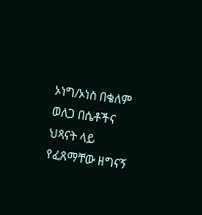ኦነግ/ኦነስ በቄለም ወለጋ በሴቶችና ህጻናት ላይ የፈጸማቸው ዘግናኝ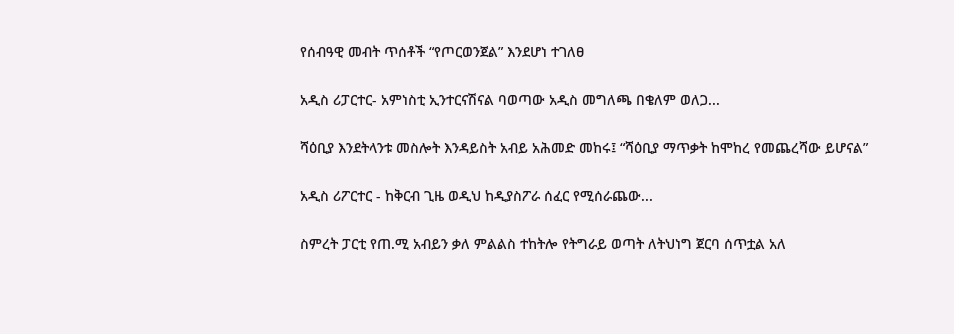የሰብዓዊ መብት ጥሰቶች “የጦርወንጀል” እንደሆነ ተገለፀ

አዲስ ሪፓርተር- አምነስቲ ኢንተርናሽናል ባወጣው አዲስ መግለጫ በቄለም ወለጋ...

ሻዕቢያ እንደትላንቱ መስሎት እንዳይስት አብይ አሕመድ መከሩ፤ “ሻዕቢያ ማጥቃት ከሞከረ የመጨረሻው ይሆናል”

አዲስ ሪፖርተር - ከቅርብ ጊዜ ወዲህ ከዲያስፖራ ሰፈር የሚሰራጨው...

ስምረት ፓርቲ የጠ.ሚ አብይን ቃለ ምልልስ ተከትሎ የትግራይ ወጣት ለትህነግ ጀርባ ሰጥቷል አለ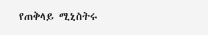የጠቅላይ ሚኒስትሩ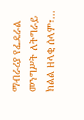ማብራሪያ የፌዴራል መንግሥት ለትግራይ ክልል ዘላቂ ሰላም፣...